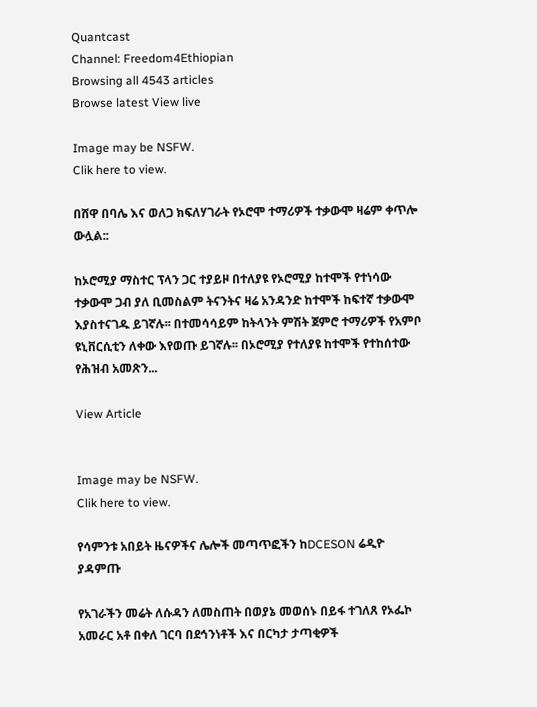Quantcast
Channel: Freedom4Ethiopian
Browsing all 4543 articles
Browse latest View live

Image may be NSFW.
Clik here to view.

በሸዋ በባሌ እና ወለጋ ክፍለሃገራት የኦሮሞ ተማሪዎች ተቃውሞ ዛሬም ቀጥሎ ውሏል::

ከኦሮሚያ ማስተር ፕላን ጋር ተያይዞ በተለያዩ የኦሮሚያ ከተሞች የተነሳው ተቃውሞ ጋብ ያለ ቢመስልም ትናንትና ዛሬ አንዳንድ ከተሞች ከፍተኛ ተቃውሞ እያስተናገዱ ይገኛሉ፡፡ በተመሳሳይም ከትላንት ምሽት ጀምሮ ተማሪዎች የአምቦ ዩኒቨርሲቲን ለቀው እየወጡ ይገኛሉ፡፡ በኦሮሚያ የተለያዩ ከተሞች የተከሰተው የሕዝብ አመጽን...

View Article


Image may be NSFW.
Clik here to view.

የሳምንቱ አበይት ዜናዎችና ሌሎች መጣጥፎችን ከDCESON ሬዲዮ ያዳምጡ

የአገራችን መሬት ለሱዳን ለመስጠት በወያኔ መወሰኑ በይፋ ተገለጸ የኦፌኮ አመራር አቶ በቀለ ገርባ በደኅንነቶች እና በርካታ ታጣቂዎች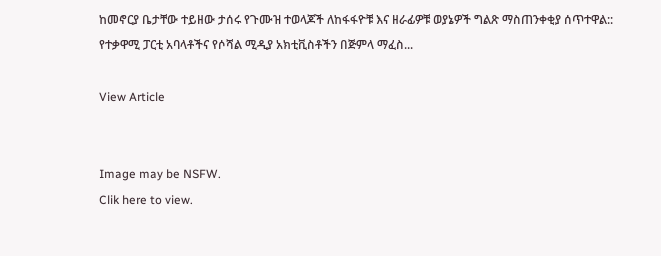ከመኖርያ ቤታቸው ተይዘው ታሰሩ የጉሙዝ ተወላጆች ለከፋፋዮቹ እና ዘራፊዎቹ ወያኔዎች ግልጽ ማስጠንቀቂያ ሰጥተዋል:: የተቃዋሚ ፓርቲ አባላቶችና የሶሻል ሚዲያ አክቲቪስቶችን በጅምላ ማፈስ...

View Article


Image may be NSFW.
Clik here to view.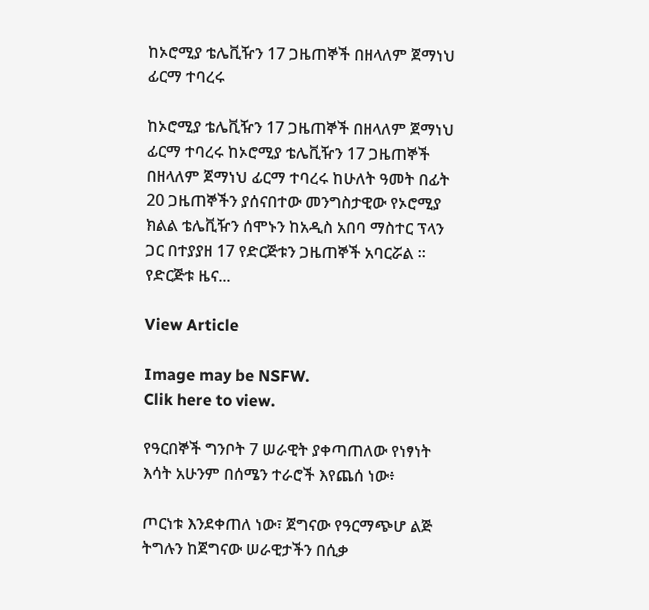ከኦሮሚያ ቴሌቪዥን 17 ጋዜጠኞች በዘላለም ጀማነህ ፊርማ ተባረሩ

ከኦሮሚያ ቴሌቪዥን 17 ጋዜጠኞች በዘላለም ጀማነህ ፊርማ ተባረሩ ከኦሮሚያ ቴሌቪዥን 17 ጋዜጠኞች በዘላለም ጀማነህ ፊርማ ተባረሩ ከሁለት ዓመት በፊት 20 ጋዜጠኞችን ያሰናበተው መንግስታዊው የኦሮሚያ ክልል ቴሌቪዥን ሰሞኑን ከአዲስ አበባ ማስተር ፕላን ጋር በተያያዘ 17 የድርጅቱን ጋዜጠኞች አባርሯል ። የድርጅቱ ዜና...

View Article

Image may be NSFW.
Clik here to view.

የዓርበኞች ግንቦት 7 ሠራዊት ያቀጣጠለው የነፃነት እሳት አሁንም በሰሜን ተራሮች እየጨሰ ነው፥

ጦርነቱ እንደቀጠለ ነው፣ ጀግናው የዓርማጭሆ ልጅ ትግሉን ከጀግናው ሠራዊታችን በሲቃ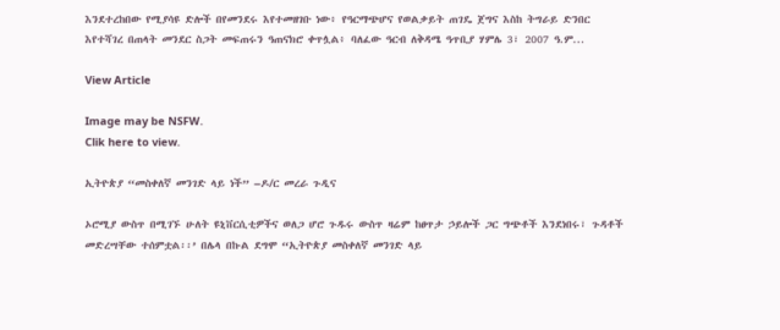እንደተረከበው የሚያሳዩ ድሎች በየመንደሩ እየተመዘገቡ ነው፥ የዓርማጭሆና የወልቃይት ጠገዴ ጀግና እስከ ትግራይ ድንበር እየተሻገረ በጠላት መንደር ስጋት መፍጠሩን ዓጠናክሮ ቀጥሏል፥ ባለፈው ዓርብ ለቅዳሜ ዓጥቢያ ሃምሌ 3፣ 2007 ዓ.ም...

View Article

Image may be NSFW.
Clik here to view.

ኢትዮጵያ “መስቀለኛ መንገድ ላይ ነች” –ዶ/ር መረራ ጉዲና

ኦሮሚያ ውስጥ በሚገኙ ሁለት ዩኒቨርሲቲዎችና ወለጋ ሆሮ ጉዱሩ ውስጥ ዛሬም ከፀጥታ ኃይሎች ጋር ግጭቶች እንደነበሩ፣ ጉዳቶች መድረሣቸው ተሰምቷል፡፡’ በሌላ በኩል ደግሞ “ኢትዮጵያ መስቀለኛ መንገድ ላይ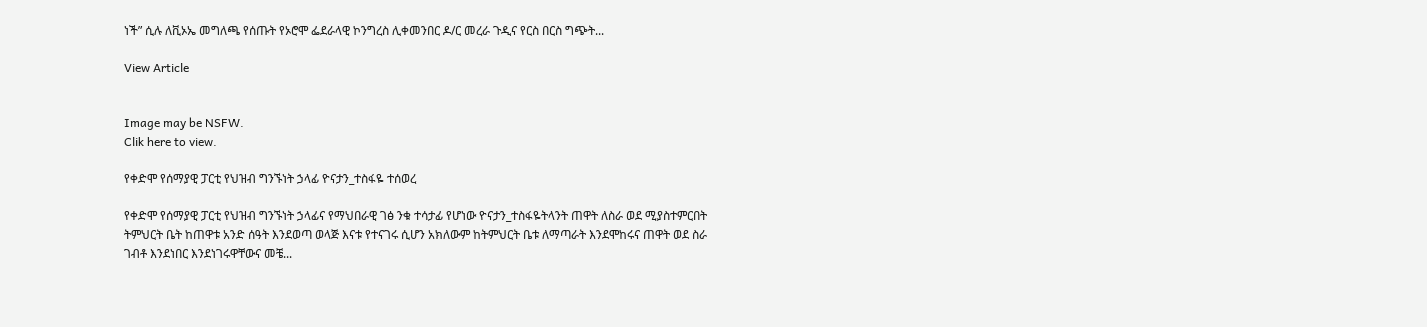ነች” ሲሉ ለቪኦኤ መግለጫ የሰጡት የኦሮሞ ፌደራላዊ ኮንግረስ ሊቀመንበር ዶ/ር መረራ ጉዲና የርስ በርስ ግጭት...

View Article


Image may be NSFW.
Clik here to view.

የቀድሞ የሰማያዊ ፓርቲ የህዝብ ግንኙነት ኃላፊ ዮናታን_ተስፋዬ ተሰወረ

የቀድሞ የሰማያዊ ፓርቲ የህዝብ ግንኙነት ኃላፊና የማህበራዊ ገፅ ንቁ ተሳታፊ የሆነው ዮናታን_ተስፋዬትላንት ጠዋት ለስራ ወደ ሚያስተምርበት ትምህርት ቤት ከጠዋቱ አንድ ሰዓት እንደወጣ ወላጅ እናቱ የተናገሩ ሲሆን አክለውም ከትምህርት ቤቱ ለማጣራት እንደሞከሩና ጠዋት ወደ ስራ ገብቶ እንደነበር እንደነገሩዋቸውና መቼ...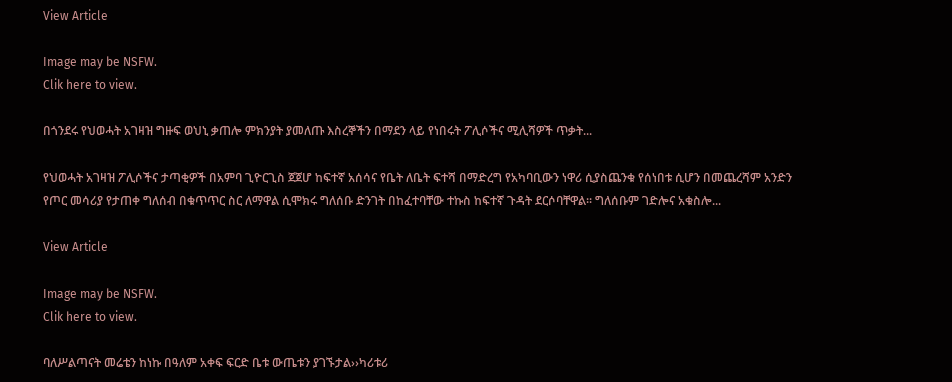View Article

Image may be NSFW.
Clik here to view.

በጎንደሩ የህወሓት አገዛዝ ግዙፍ ወህኒ ቃጠሎ ምክንያት ያመለጡ እስረኞችን በማደን ላይ የነበሩት ፖሊሶችና ሚሊሻዎች ጥቃት...

የህወሓት አገዛዝ ፖሊሶችና ታጣቂዎች በአምባ ጊዮርጊስ ጀጀሆ ከፍተኛ አሰሳና የቤት ለቤት ፍተሻ በማድረግ የአካባቢውን ነዋሪ ሲያስጨንቁ የሰነበቱ ሲሆን በመጨረሻም አንድን የጦር መሳሪያ የታጠቀ ግለሰብ በቁጥጥር ስር ለማዋል ሲሞክሩ ግለሰቡ ድንገት በከፈተባቸው ተኩስ ከፍተኛ ጉዳት ደርሶባቸዋል፡፡ ግለሰቡም ገድሎና አቁስሎ...

View Article

Image may be NSFW.
Clik here to view.

ባለሥልጣናት መሬቴን ከነኩ በዓለም አቀፍ ፍርድ ቤቱ ውጤቱን ያገኙታል››ካሪቱሪ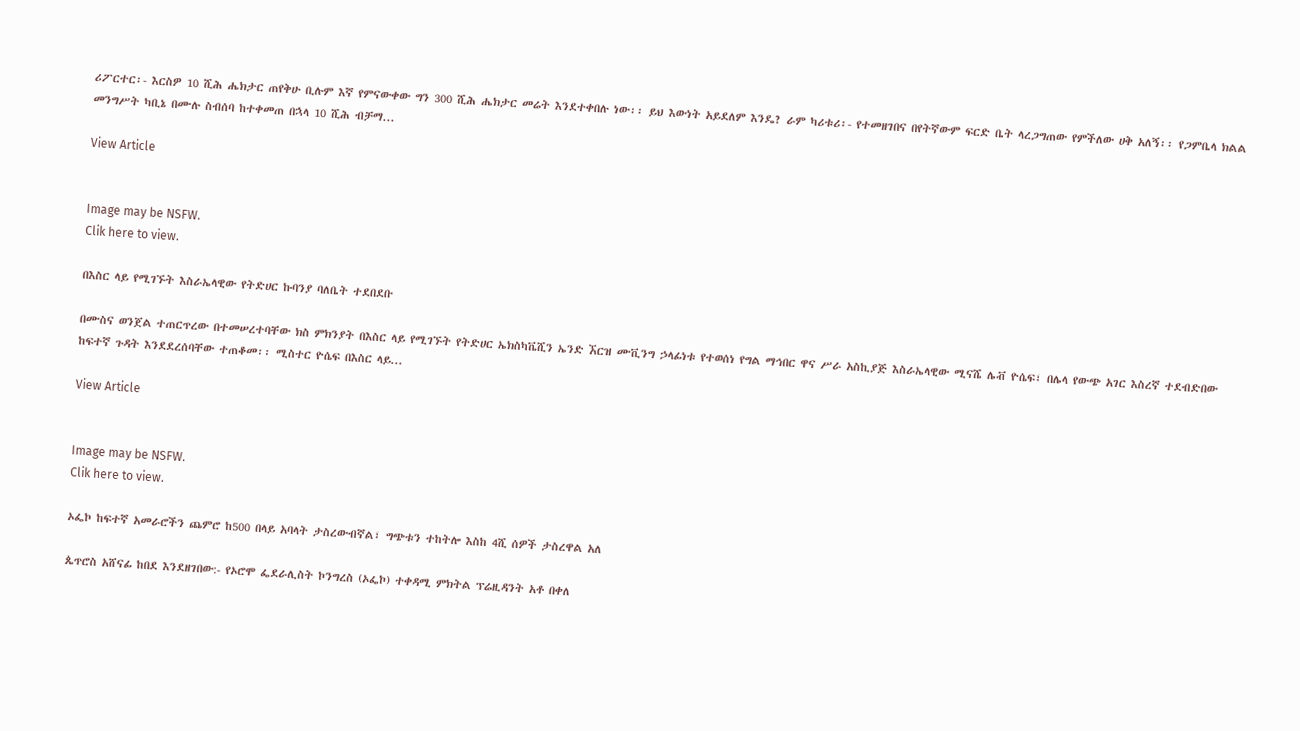ሪፖርተር፡- እርስዎ 10 ሺሕ ሔክታር ጠየቅሁ ቢሉም እኛ የምናውቀው ግን 300 ሺሕ ሔክታር መሬት እንደተቀበሉ ነው፡፡ ይህ እውነት አይደለም እንዴ? ራም ካሪቱሪ፡- የተመዘገበና በየትኛውም ፍርድ ቤት ላረጋግጠው የምችለው ሀቅ አለኝ፡፡ የጋምቤላ ክልል መንግሥት ካቢኔ በሙሉ ስብሰባ ከተቀመጠ በኋላ 10 ሺሕ ብቻማ...

View Article


Image may be NSFW.
Clik here to view.

በእስር ላይ የሚገኙት እስራኤላዊው የትድሀር ኩባንያ ባለቤት ተደበደቡ

በሙስና ወንጀል ተጠርጥረው በተመሠረተባቸው ክስ ምክንያት በእስር ላይ የሚገኙት የትድሀር ኤክስካቬሺን ኤንድ ኧርዝ ሙቪንግ ኃላፊነቱ የተወሰነ የግል ማኅበር ዋና ሥራ አስኪያጅ እስራኤላዊው ሚናሼ ሌቭ ዮሴፍ፣ በሌላ የውጭ አገር እስረኛ ተደብድበው ከፍተኛ ጉዳት እንደደረሰባቸው ተጠቆመ፡፡ ሚስተር ዮሴፍ በእስር ላይ...

View Article


Image may be NSFW.
Clik here to view.

ኦፌኮ ከፍተኛ አመራሮችን ጨምሮ ከ500 በላይ አባላት ታስረውብኛል፣ ግጭቱን ተከትሎ እስከ 4ሺ ሰዎች ታስረዋል አለ

ጴጥሮስ አሸናፊ ከበደ እንደዘገበው:- የኦሮሞ ፌደራሊስት ኮንግረስ (ኦፌኮ) ተቀዳሚ ምክትል ፕሬዚዳንት አቶ በቀለ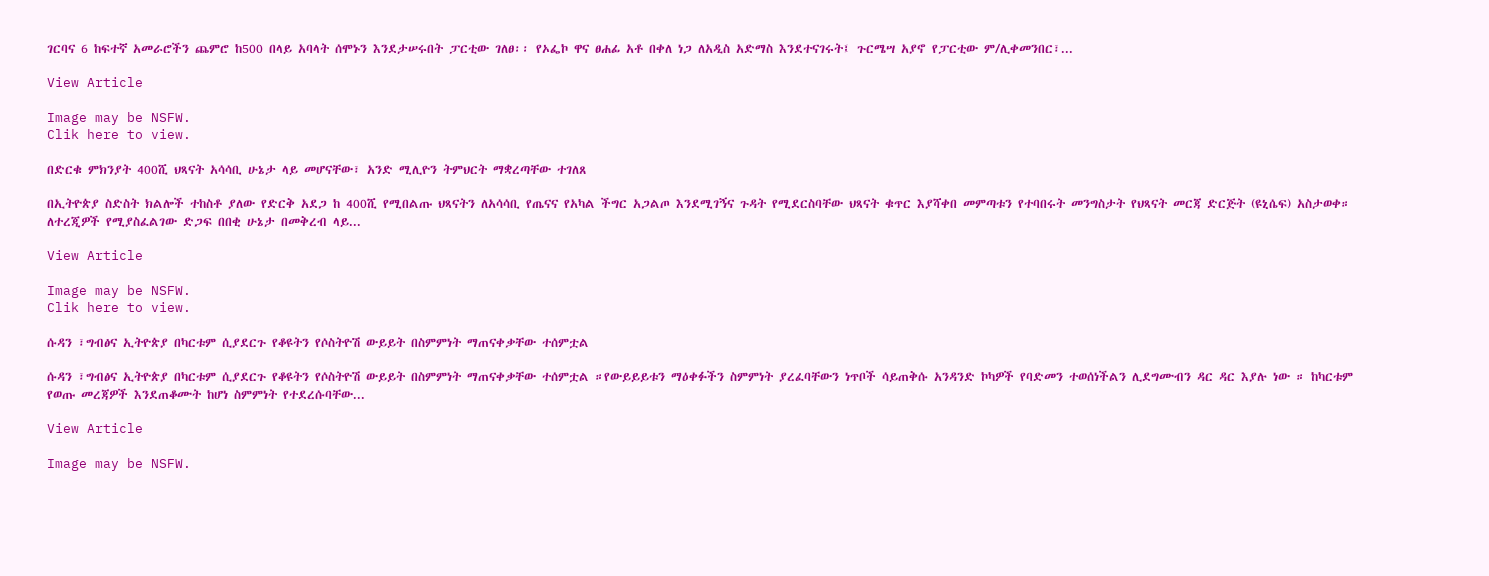ገርባና 6 ከፍተኛ አመራሮችን ጨምሮ ከ500 በላይ አባላት ሰሞኑን እንደታሠሩበት ፓርቲው ገለፀ፡፡ የኦፌኮ ዋና ፀሐፊ አቶ በቀለ ነጋ ለአዲስ አድማስ እንደተናገሩት፤ ጉርሜሣ አያኖ የፓርቲው ም/ሊቀመንበር፣...

View Article

Image may be NSFW.
Clik here to view.

በድርቁ ምክንያት 400ሺ ህጻናት አሳሳቢ ሁኔታ ላይ መሆናቸው፣ አንድ ሚሊዮን ትምህርት ማቋረጣቸው ተገለጸ

በኢትዮጵያ ስድስት ክልሎች ተከስቶ ያለው የድርቅ አደጋ ከ 400ሺ የሚበልጡ ህጻናትን ለአሳሳቢ የጤናና የአካል ችግር አጋልጦ እንደሚገኝና ጉዳት የሚደርስባቸው ህጻናት ቁጥር እያሻቀበ መምጣቱን የተባበሩት መንግስታት የህጻናት መርጃ ድርጅት (ዩኒሴፍ) አስታወቀ። ለተረጂዎች የሚያስፈልገው ድጋፍ በበቂ ሁኔታ በመቅረብ ላይ...

View Article

Image may be NSFW.
Clik here to view.

ሱዳን ፣ግብፅና ኢትዮጵያ በካርቱም ሲያደርጉ የቆዩትን የሶስትዮሽ ውይይት በስምምነት ማጠናቀቃቸው ተሰምቷል

ሱዳን ፣ግብፅና ኢትዮጵያ በካርቱም ሲያደርጉ የቆዩትን የሶስትዮሽ ውይይት በስምምነት ማጠናቀቃቸው ተሰምቷል ።የውይይይቱን ማዕቀፉችን ስምምነት ያረፈባቸውን ነጥቦች ሳይጠቅሱ አንዳንድ ኮካዎች የባድመን ተወሰነችልን ሊደግሙብን ዳር ዳር እያሉ ነው ። ከካርቱም የወጡ መረጃዎች እንደጠቆሙት ከሆነ ስምምነት የተደረሱባቸው...

View Article

Image may be NSFW.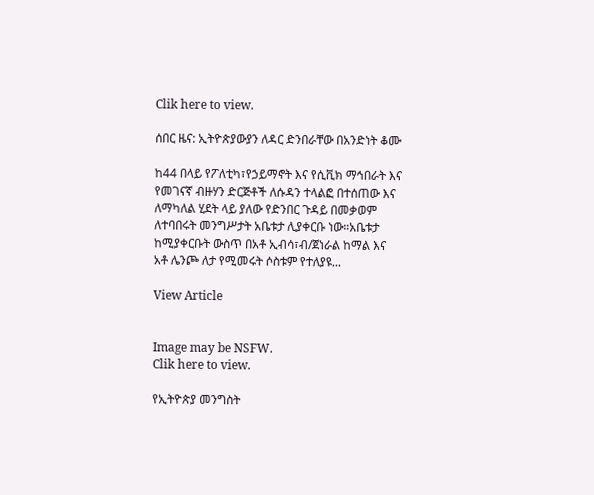Clik here to view.

ሰበር ዜና: ኢትዮጵያውያን ለዳር ድንበራቸው በአንድነት ቆሙ

ከ44 በላይ የፖለቲካ፣የኃይማኖት እና የሲቪክ ማኅበራት እና የመገናኛ ብዙሃን ድርጅቶች ለሱዳን ተላልፎ በተሰጠው እና ለማካለል ሂደት ላይ ያለው የድንበር ጉዳይ በመቃወም ለተባበሩት መንግሥታት አቤቱታ ሊያቀርቡ ነው።አቤቱታ ከሚያቀርቡት ውስጥ በአቶ ኢብሳ፣ብ/ጀነራል ከማል እና አቶ ሌንጮ ለታ የሚመሩት ሶስቱም የተለያዩ...

View Article


Image may be NSFW.
Clik here to view.

የኢትዮጵያ መንግስት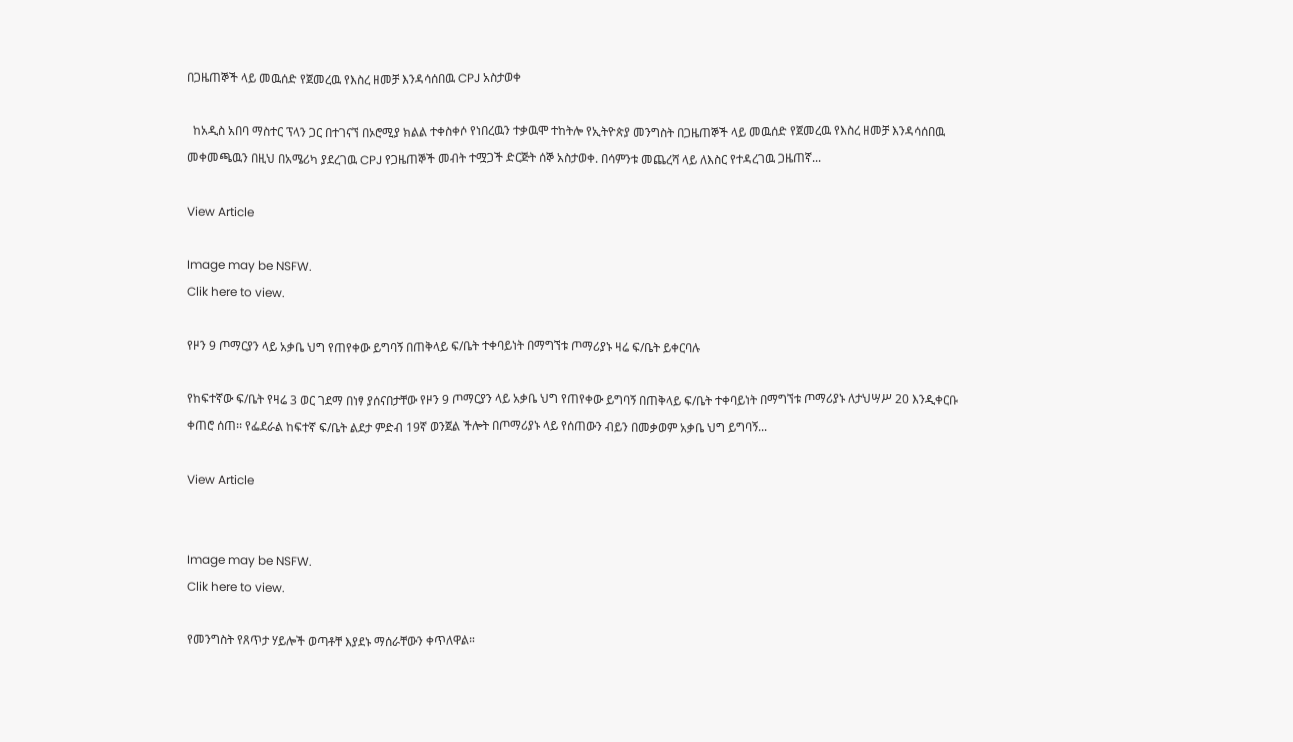በጋዜጠኞች ላይ መዉሰድ የጀመረዉ የእስረ ዘመቻ እንዳሳሰበዉ CPJ አስታወቀ

  ከአዲስ አበባ ማስተር ፕላን ጋር በተገናኘ በኦሮሚያ ክልል ተቀስቀሶ የነበረዉን ተቃዉሞ ተከትሎ የኢትዮጵያ መንግስት በጋዜጠኞች ላይ መዉሰድ የጀመረዉ የእስረ ዘመቻ እንዳሳሰበዉ መቀመጫዉን በዚህ በአሜሪካ ያደረገዉ CPJ የጋዜጠኞች መብት ተሟጋች ድርጅት ሰኞ አስታወቀ. በሳምንቱ መጨረሻ ላይ ለእስር የተዳረገዉ ጋዜጠኛ...

View Article

Image may be NSFW.
Clik here to view.

የዞን 9 ጦማርያን ላይ አቃቤ ህግ የጠየቀው ይግባኝ በጠቅላይ ፍ/ቤት ተቀባይነት በማግኘቱ ጦማሪያኑ ዛሬ ፍ/ቤት ይቀርባሉ

የከፍተኛው ፍ/ቤት የዛሬ 3 ወር ገደማ በነፃ ያሰናበታቸው የዞን 9 ጦማርያን ላይ አቃቤ ህግ የጠየቀው ይግባኝ በጠቅላይ ፍ/ቤት ተቀባይነት በማግኘቱ ጦማሪያኑ ለታህሣሥ 20 እንዲቀርቡ ቀጠሮ ሰጠ፡፡ የፌደራል ከፍተኛ ፍ/ቤት ልደታ ምድብ 19ኛ ወንጀል ችሎት በጦማሪያኑ ላይ የሰጠውን ብይን በመቃወም አቃቤ ህግ ይግባኝ...

View Article


Image may be NSFW.
Clik here to view.

የመንግስት የጸጥታ ሃይሎች ወጣቶቸ እያደኑ ማሰራቸውን ቀጥለዋል።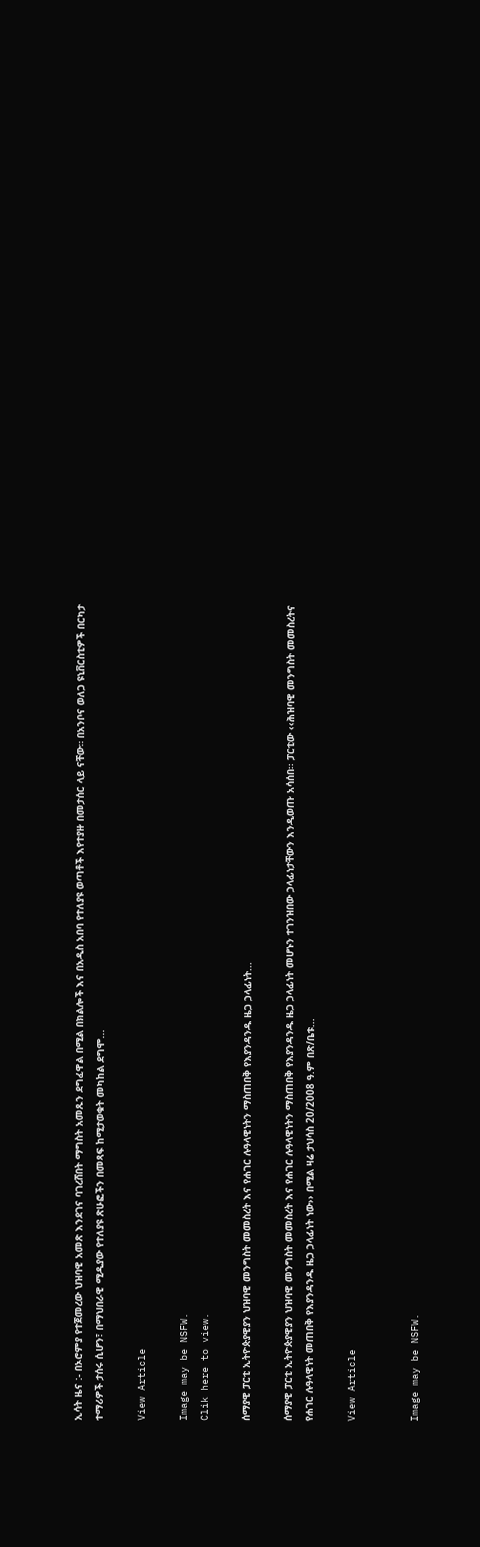ኢሳት ዜና :- በኦሮምያ የተጀመረው ህዝባዊ አመጽ እንደገና ባገረሸበት ማግስት አመጹን ደግፈዋል በሚል በክልሎች እና በአዲስ አበባ የተለያዩ ወጣቶች እየተያዙ በመታሰር ላይ ናቸው። በአንቦና ወለጋ ዩኒቨርስቲዎች በርካታ ተማሪዎች ታሰሩ ሲሆን፣ በማህበራዊ ሚዲያው የተለያዩ ጽሁፎችን በመጻፍ ከሚታወቁት መካከል ደግሞ...

View Article

Image may be NSFW.
Clik here to view.

ሰማያዊ ፓርቲ ኢትዮጵያዊያን ህዝባዊ መንግስት መመስረት እና የሐገር ሉዓላዊነትን ማስጠበቅ የእያንዳንዱ ዜጋ ኃላፊነት...

ሰማያዊ ፓርቲ ኢትዮጵያዊያን ህዝባዊ መንግስት መመስረት እና የሐገር ሉዓላዊነትን ማስጠበቅ የእያንዳንዱ ዜጋ ኃላፊነት መሆኑን ተገንዝበው ኃላፊነታቸውን እንዲወጡ አሳሰበ፡፡ ፓርቲው ‹‹ሕዝባዊ መንግስት መመስረትና የሐገር ሉዓላዊነት መጠበቅ የእያንዳንዱ ዜጋ ኃላፊነት ነው›› በሚል ዛሬ ታህሳስ 20/2008 ዓ.ም በጽ/ቤቱ...

View Article


Image may be NSFW.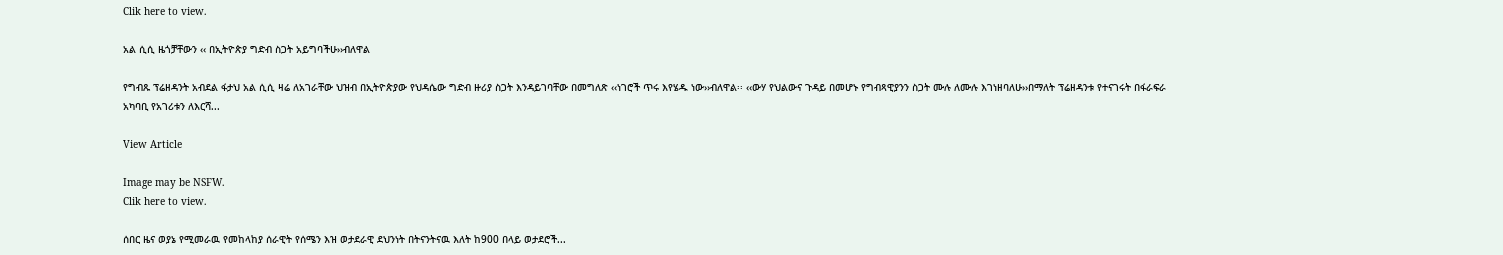Clik here to view.

አል ሲሲ ዜጎቻቸውን ‹‹ በኢትዮጵያ ግድብ ስጋት አይግባችሁ››ብለዋል

የግብጹ ፕሬዘዳንት አብደል ፋታህ አል ሲሲ ዛሬ ለአገራቸው ህዝብ በኢትዮጵያው የህዳሴው ግድብ ዙሪያ ስጋት እንዳይገባቸው በመግለጽ ‹‹ነገሮች ጥሩ እየሄዱ ነው››ብለዋል፡፡ ‹‹ውሃ የህልውና ጉዳይ በመሆኑ የግብጻዊያንን ስጋት ሙሉ ለሙሉ እገነዘባለሁ››በማለት ፕሬዘዳንቱ የተናገሩት በፋራፍራ አካባቢ የአገሪቱን ለእርሻ...

View Article

Image may be NSFW.
Clik here to view.

ሰበር ዜና ወያኔ የሚመራዉ የመከላከያ ሰራዊት የሰሜን እዝ ወታደራዊ ደህንነት በትናንትናዉ እለት ከ900 በላይ ወታደሮች...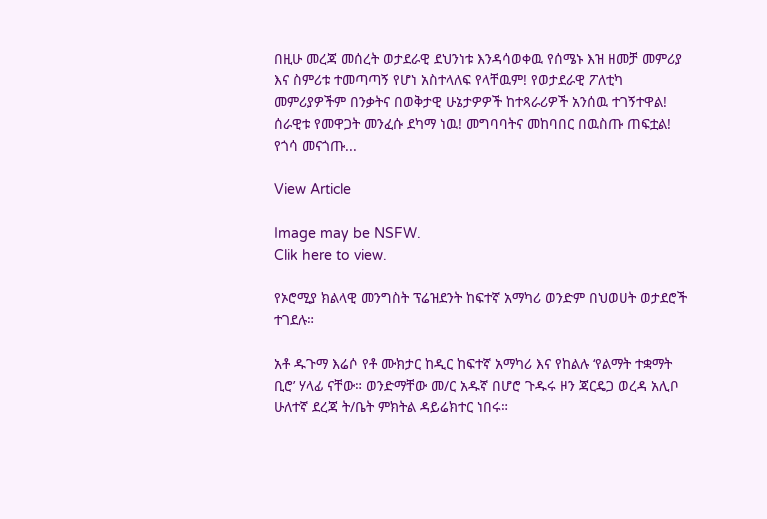በዚሁ መረጃ መሰረት ወታደራዊ ደህንነቱ እንዳሳወቀዉ የሰሜኑ እዝ ዘመቻ መምሪያ እና ስምሪቱ ተመጣጣኝ የሆነ አስተላለፍ የላቸዉም! የወታደራዊ ፖለቲካ መምሪያዎችም በንቃትና በወቅታዊ ሁኔታዎዎች ከተጻራሪዎች አንሰዉ ተገኝተዋል! ሰራዊቱ የመዋጋት መንፈሱ ደካማ ነዉ! መግባባትና መከባበር በዉስጡ ጠፍቷል! የጎሳ መናጎጡ...

View Article

Image may be NSFW.
Clik here to view.

የኦሮሚያ ክልላዊ መንግስት ፕሬዝደንት ከፍተኛ አማካሪ ወንድም በህወሀት ወታደሮች ተገደሉ።

አቶ ዱጉማ እሬሶ የቶ ሙክታር ከዲር ከፍተኛ አማካሪ እና የከልሉ ‘የልማት ተቋማት ቢሮ’ ሃላፊ ናቸው። ወንድማቸው መ/ር አዱኛ በሆሮ ጉዱሩ ዞን ጃርዴጋ ወረዳ አሊቦ ሁለተኛ ደረጃ ት/ቤት ምክትል ዳይሬክተር ነበሩ።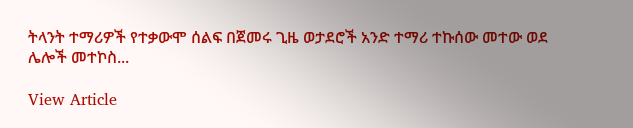ትላንት ተማሪዎች የተቃውሞ ሰልፍ በጀመሩ ጊዜ ወታደሮች አንድ ተማሪ ተኩሰው መተው ወደ ሌሎች መተኮስ...

View Article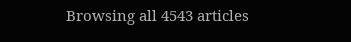Browsing all 4543 articles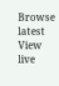Browse latest View live